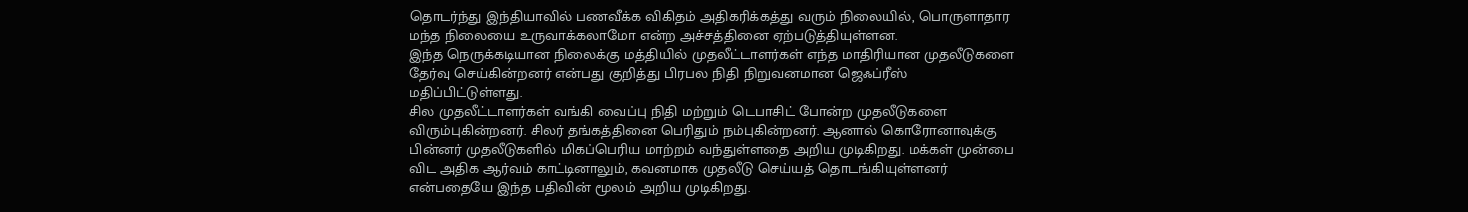தொடர்ந்து இந்தியாவில் பணவீக்க விகிதம் அதிகரிக்கத்து வரும் நிலையில், பொருளாதார மந்த நிலையை உருவாக்கலாமோ என்ற அச்சத்தினை ஏற்படுத்தியுள்ளன.
இந்த நெருக்கடியான நிலைக்கு மத்தியில் முதலீட்டாளர்கள் எந்த மாதிரியான முதலீடுகளை தேர்வு செய்கின்றனர் என்பது குறித்து பிரபல நிதி நிறுவனமான ஜெஃப்ரீஸ் மதிப்பிட்டுள்ளது.
சில முதலீட்டாளர்கள் வங்கி வைப்பு நிதி மற்றும் டெபாசிட் போன்ற முதலீடுகளை விரும்புகின்றனர். சிலர் தங்கத்தினை பெரிதும் நம்புகின்றனர். ஆனால் கொரோனாவுக்கு பின்னர் முதலீடுகளில் மிகப்பெரிய மாற்றம் வந்துள்ளதை அறிய முடிகிறது. மக்கள் முன்பை விட அதிக ஆர்வம் காட்டினாலும், கவனமாக முதலீடு செய்யத் தொடங்கியுள்ளனர் என்பதையே இந்த பதிவின் மூலம் அறிய முடிகிறது.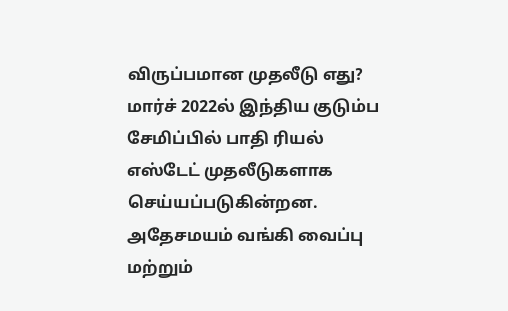விருப்பமான முதலீடு எது?
மார்ச் 2022ல் இந்திய குடும்ப சேமிப்பில் பாதி ரியல் எஸ்டேட் முதலீடுகளாக செய்யப்படுகின்றன. அதேசமயம் வங்கி வைப்பு மற்றும்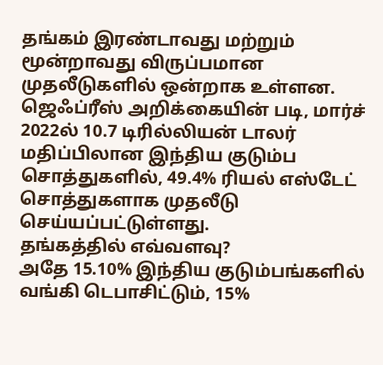தங்கம் இரண்டாவது மற்றும் மூன்றாவது விருப்பமான முதலீடுகளில் ஒன்றாக உள்ளன. ஜெஃப்ரீஸ் அறிக்கையின் படி, மார்ச் 2022ல் 10.7 டிரில்லியன் டாலர் மதிப்பிலான இந்திய குடும்ப சொத்துகளில், 49.4% ரியல் எஸ்டேட் சொத்துகளாக முதலீடு செய்யப்பட்டுள்ளது.
தங்கத்தில் எவ்வளவு?
அதே 15.10% இந்திய குடும்பங்களில் வங்கி டெபாசிட்டும், 15%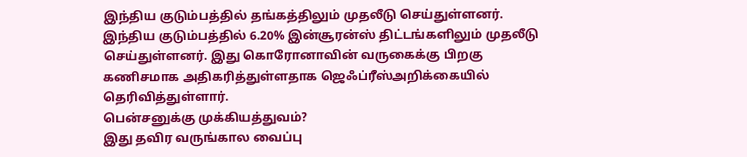இந்திய குடும்பத்தில் தங்கத்திலும் முதலீடு செய்துள்ளனர். இந்திய குடும்பத்தில் 6.20% இன்சூரன்ஸ் திட்டங்களிலும் முதலீடு செய்துள்ளனர். இது கொரோனாவின் வருகைக்கு பிறகு கணிசமாக அதிகரித்துள்ளதாக ஜெஃப்ரீஸ்அறிக்கையில் தெரிவித்துள்ளார்.
பென்சனுக்கு முக்கியத்துவம்?
இது தவிர வருங்கால வைப்பு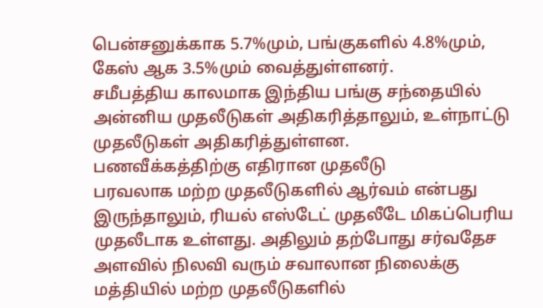பென்சனுக்காக 5.7%மும், பங்குகளில் 4.8%மும், கேஸ் ஆக 3.5%மும் வைத்துள்ளனர்.
சமீபத்திய காலமாக இந்திய பங்கு சந்தையில் அன்னிய முதலீடுகள் அதிகரித்தாலும், உள்நாட்டு முதலீடுகள் அதிகரித்துள்ளன.
பணவீக்கத்திற்கு எதிரான முதலீடு
பரவலாக மற்ற முதலீடுகளில் ஆர்வம் என்பது இருந்தாலும், ரியல் எஸ்டேட் முதலீடே மிகப்பெரிய முதலீடாக உள்ளது. அதிலும் தற்போது சர்வதேச அளவில் நிலவி வரும் சவாலான நிலைக்கு மத்தியில் மற்ற முதலீடுகளில்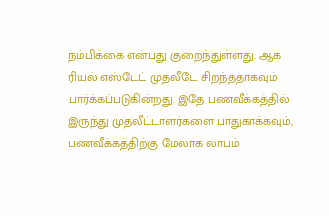நம்பிக்கை என்பது குறைந்துள்ளது. ஆக ரியல் எஸ்டேட் முதலீடே சிறந்ததாகவும் பார்க்கப்படுகின்றது. இதே பணவீக்கத்தில் இருந்து முதலீட்டாளர்களை பாதுகாக்கவும், பணவீக்கத்திற்கு மேலாக லாபம்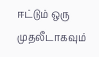ஈட்டும் ஒரு முதலீடாகவும்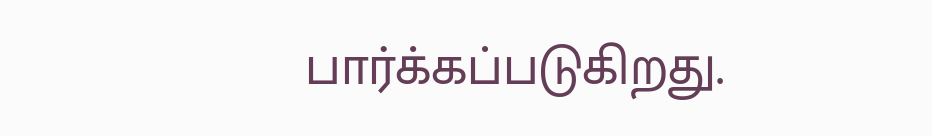பார்க்கப்படுகிறது.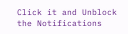Click it and Unblock the Notifications